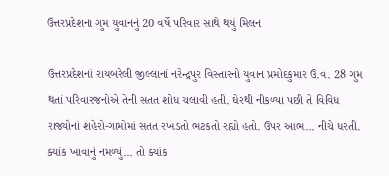ઉત્તરપ્રદેશના ગુમ યુવાનનું 20 વર્ષે પરિવાર સાથે થયું મિલન

ઉત્તરપ્રદેશનાં રાયબરેલી જીલ્લાનાં નરેન્દ્રપુર વિસ્તારનો યુવાન પ્રમોદકુમાર ઉ.વ. 28 ગુમ થતાં પરિવારજનોએ તેની સતત શોધ ચલાવી હતી. ઘેરથી નીકળ્યા પછી તે વિવિધ રાજ્યોનાં શહેરો-ગામોમાં સતત રખડતો ભટકતો રહ્યો હતો. ઉપર આભ… નીચે ધરતી. ક્યાંક ખાવાનું નમળ્યું… તો ક્યાંક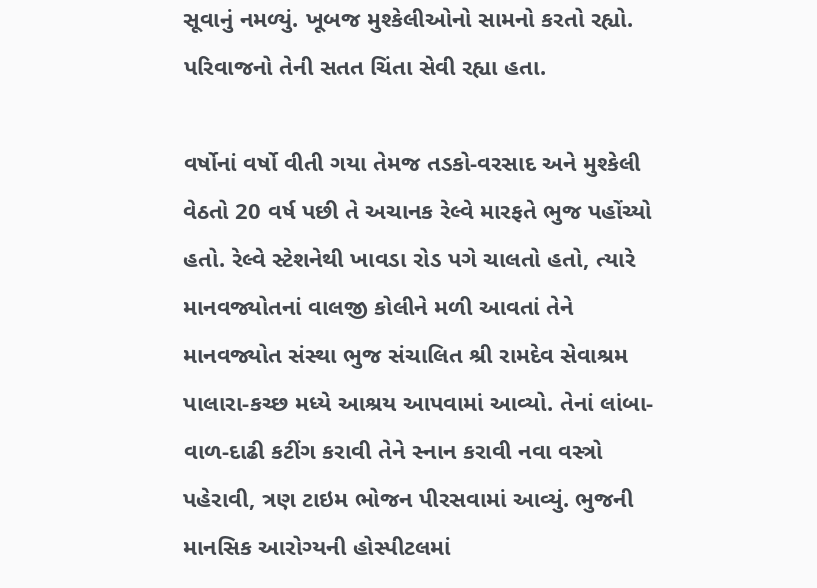સૂવાનું નમળ્યું. ખૂબજ મુશ્કેલીઓનો સામનો કરતો રહ્યો. પરિવાજનો તેની સતત ચિંતા સેવી રહ્યા હતા.

વર્ષોનાં વર્ષો વીતી ગયા તેમજ તડકો-વરસાદ અને મુશ્કેલી વેઠતો 20 વર્ષ પછી તે અચાનક રેલ્વે મારફતે ભુજ પહોંચ્યો હતો. રેલ્વે સ્ટેશનેથી ખાવડા રોડ પગે ચાલતો હતો, ત્યારે માનવજ્યોતનાં વાલજી કોલીને મળી આવતાં તેને માનવજ્યોત સંસ્થા ભુજ સંચાલિત શ્રી રામદેવ સેવાશ્રમ પાલારા-કચ્છ મધ્યે આશ્રય આપવામાં આવ્યો. તેનાં લાંબા- વાળ-દાઢી કટીંગ કરાવી તેને સ્નાન કરાવી નવા વસ્ત્રો પહેરાવી, ત્રણ ટાઇમ ભોજન પીરસવામાં આવ્યું. ભુજની માનસિક આરોગ્યની હોસ્પીટલમાં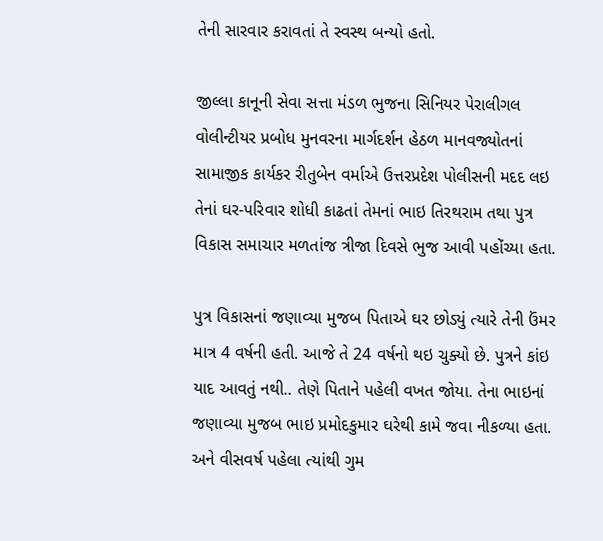તેની સારવાર કરાવતાં તે સ્વસ્થ બન્યો હતો.

જીલ્લા કાનૂની સેવા સત્તા મંડળ ભુજના સિનિયર પેરાલીગલ વોલીન્ટીયર પ્રબોધ મુનવરના માર્ગદર્શન હેઠળ માનવજ્યોતનાં સામાજીક કાર્યકર રીતુબેન વર્માએ ઉત્તરપ્રદેશ પોલીસની મદદ લઇ તેનાં ઘર-પરિવાર શોધી કાઢતાં તેમનાં ભાઇ તિરથરામ તથા પુત્ર વિકાસ સમાચાર મળતાંજ ત્રીજા દિવસે ભુજ આવી પહોંચ્યા હતા.

પુત્ર વિકાસનાં જણાવ્યા મુજબ પિતાએ ઘર છોડ્યું ત્યારે તેની ઉંમર માત્ર 4 વર્ષની હતી. આજે તે 24 વર્ષનો થઇ ચુક્યો છે. પુત્રને કાંઇ યાદ આવતું નથી.. તેણે પિતાને પહેલી વખત જોયા. તેના ભાઇનાં જણાવ્યા મુજબ ભાઇ પ્રમોદકુમાર ઘરેથી કામે જવા નીકળ્યા હતા. અને વીસવર્ષ પહેલા ત્યાંથી ગુમ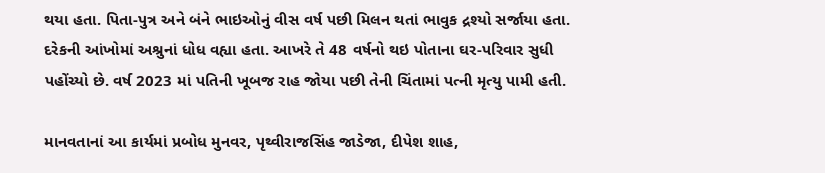થયા હતા. પિતા-પુત્ર અને બંને ભાઇઓનું વીસ વર્ષ પછી મિલન થતાં ભાવુક દ્રશ્યો સર્જાયા હતા. દરેકની આંખોમાં અશ્રુનાં ધોધ વહ્યા હતા. આખરે તે 48 વર્ષનો થઇ પોતાના ઘર-પરિવાર સુધી પહોંચ્યો છે. વર્ષ 2023 માં પતિની ખૂબજ રાહ જોયા પછી તેની ચિંતામાં પત્ની મૃત્યુ પામી હતી.

માનવતાનાં આ કાર્યમાં પ્રબોધ મુનવર, પૃથ્વીરાજસિંહ જાડેજા, દીપેશ શાહ,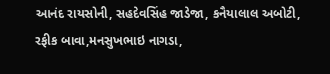આનંદ રાયસોની, સહદેવસિંહ જાડેજા, કનૈયાલાલ અબોટી, રફીક બાવા,મનસુખભાઇ નાગડા,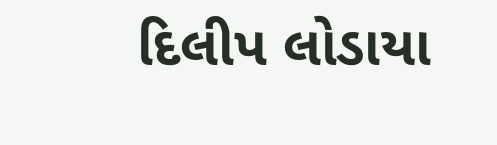દિલીપ લોડાયા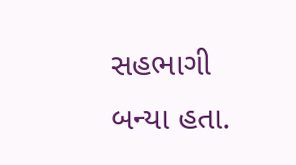સહભાગી બન્યા હતા.